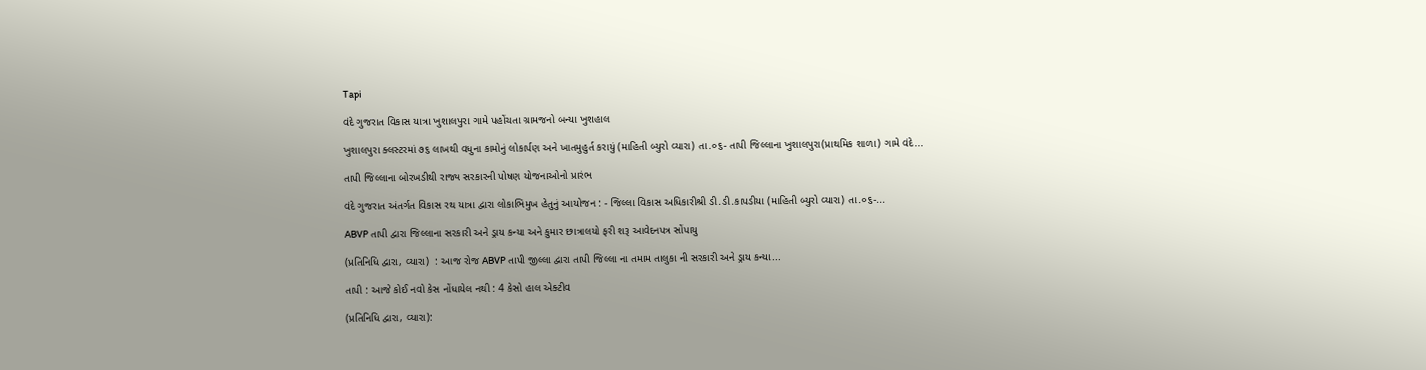Tapi

વંદે ગુજરાત વિકાસ યાત્રા ખુશાલપુરા ગામે પહોંચતા ગ્રામજનો બન્યા ખુશહાલ

ખુશાલપુરા ક્લસ્ટરમાં ૭૬ લાખથી વધુના કામોનું લોકાર્પણ અને ખાતમુહુર્ત કરાયું (માહિતી બ્યુરો વ્યારા) તા.૦૬- તાપી જિલ્લાના ખુશાલપુરા(પ્રાથમિક શાળા) ગામે વંદે...

તાપી જિલ્લાના બોરખડીથી રાજ્ય સરકારની પોષણ યોજનાઓનો પ્રારંભ

વંદે ગુજરાત અંતર્ગત વિકાસ રથ યાત્રા દ્વારા લોકાભિમુખ હેતુનું આયોજન : - જિલ્લા વિકાસ અધિકારીશ્રી ડી.ડી.કાપડીયા (માહિતી બ્યુરો વ્યારા) તા.૦૬-...

ABVP તાપી દ્વારા જિલ્લાના સરકારી અને ડ્રાય કન્યા અને કુમાર છાત્રાલયો ફરી શરૂ આવેદનપત્ર સોંપાયુ

(પ્રતિનિધિ દ્વારા, વ્યારા)  : આજ રોજ ABVP તાપી જીલ્લા દ્વારા તાપી જિલ્લા ના તમામ તાલુકા ની સરકારી અને ડ્રાય કન્યા...

તાપી : આજે કોઈ નવો કેસ નોંધાયેલ નથી : 4 કેસો હાલ એક્ટીવ

(પ્રતિનિધિ દ્વારા, વ્યારા):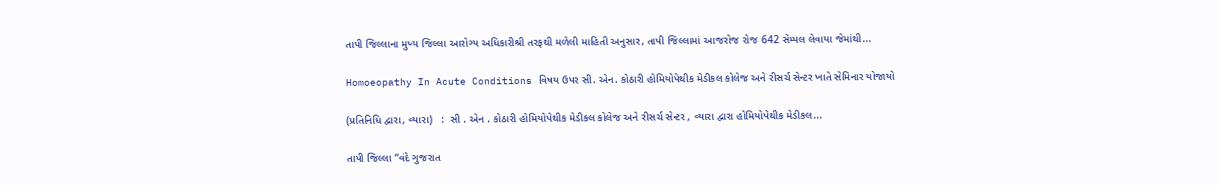તાપી જિલ્લાના મુખ્ય જિલ્લા આરોગ્ય અધિકારીશ્રી તરફથી મળેલી માહિતી અનુસાર, તાપી જિલ્લામાં આજરોજ રોજ 642 સેમ્પલ લેવાયા જેમાંથી...

Homoeopathy In Acute Conditions વિષય ઉપર સી. એન. કોઠારી હોમિયોપેથીક મેડીકલ કોલેજ અને રીસર્ચ સેન્ટર ખાતે સેમિનાર યોજાયો

(પ્રતિનિધિ દ્વારા, વ્યારા)   :  સી . એન . કોઠારી હોમિયોપેથીક મેડીકલ કોલેજ અને રીસર્ચ સેન્ટર , વ્યારા દ્વારા હોમિયોપેથીક મેડીકલ...

તાપી જિલ્લા “વંદે ગુજરાત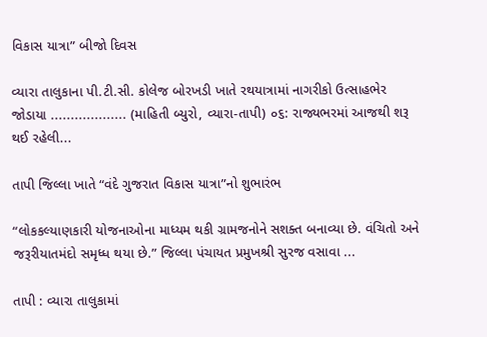વિકાસ યાત્રા” બીજો દિવસ

વ્યારા તાલુકાના પી.ટી.સી. કોલેજ બોરખડી ખાતે રથયાત્રામાં નાગરીકો ઉત્સાહભેર જોડાયા ................... (માહિતી બ્યુરો, વ્યારા-તાપી) ૦૬: રાજ્યભરમાં આજથી શરૂ થઈ રહેલી...

તાપી જિલ્લા ખાતે “વંદે ગુજરાત વિકાસ યાત્રા”નો શુભારંભ

“લોકકલ્યાણકારી યોજનાઓના માધ્યમ થકી ગ્રામજનોને સશક્ત બનાવ્યા છે. વંચિતો અને જરૂરીયાતમંદો સમૃધ્ધ થયા છે.” જિલ્લા પંચાયત પ્રમુખશ્રી સુરજ વસાવા ...

તાપી : વ્યારા તાલુકામાં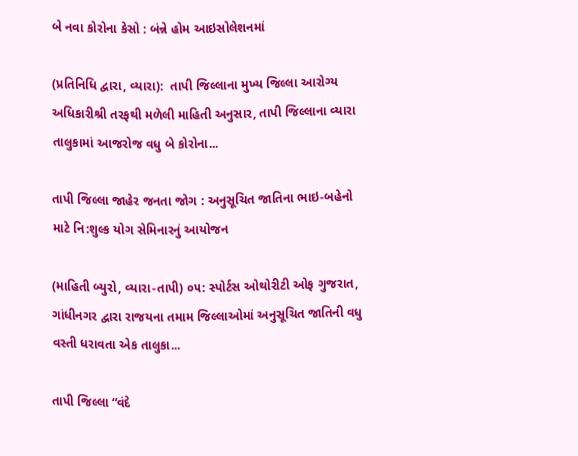બે નવા કોરોના કેસો : બંન્ને હોમ આઇસોલેશનમાં

(પ્રતિનિધિ દ્વારા, વ્યારા):  તાપી જિલ્લાના મુખ્ય જિલ્લા આરોગ્ય અધિકારીશ્રી તરફથી મળેલી માહિતી અનુસાર, તાપી જિલ્લાના વ્યારા તાલુકામાં આજરોજ વધુ બે કોરોના...

તાપી જિલ્લા જાહેર જનતા જોગ : અનુસૂચિત જાતિના ભાઇ-બહેનો માટે નિ:શુલ્ક યોગ સેમિનારનું આયોજન

(માહિતી બ્યુરો, વ્યારા-તાપી) ૦૫: સ્પોર્ટસ ઓથોરીટી ઓફ ગુજરાત, ગાંધીનગર દ્વારા રાજયના તમામ જિલ્લાઓમાં અનુસૂચિત જાતિની વધુ વસ્તી ધરાવતા એક તાલુકા...

તાપી જિલ્લા “વંદે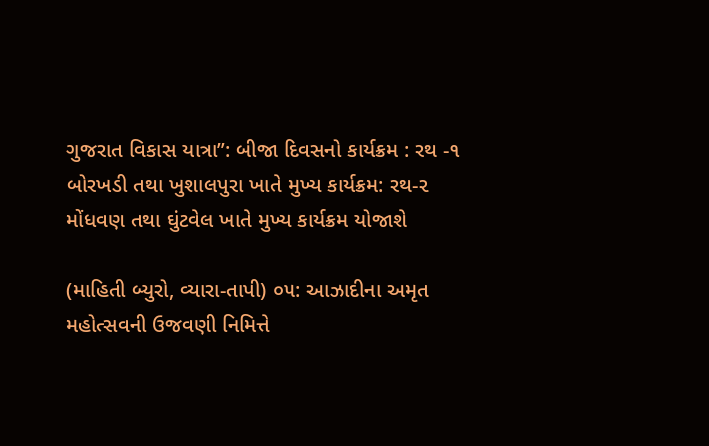ગુજરાત વિકાસ યાત્રા”: બીજા દિવસનો કાર્યક્રમ : રથ -૧ બોરખડી તથા ખુશાલપુરા ખાતે મુખ્ય કાર્યક્રમ: રથ-૨ મોંધવણ તથા ઘુંટવેલ ખાતે મુખ્ય કાર્યક્રમ યોજાશે

(માહિતી બ્યુરો, વ્યારા-તાપી) ૦૫: આઝાદીના અમૃત મહોત્સવની ઉજવણી નિમિત્તે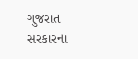ગુજરાત સરકારના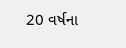20 વર્ષના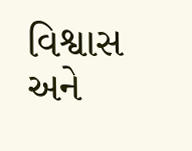વિશ્વાસ અને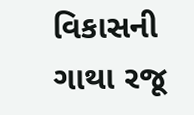વિકાસની ગાથા રજૂ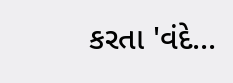કરતા 'વંદે...